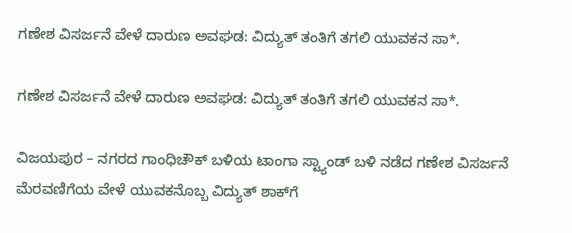ಗಣೇಶ ವಿಸರ್ಜನೆ ವೇಳೆ ದಾರುಣ ಅವಘಡ: ವಿದ್ಯುತ್ ತಂತಿಗೆ ತಗಲಿ ಯುವಕನ ಸಾ*.

ಗಣೇಶ ವಿಸರ್ಜನೆ ವೇಳೆ ದಾರುಣ ಅವಘಡ: ವಿದ್ಯುತ್ ತಂತಿಗೆ ತಗಲಿ ಯುವಕನ ಸಾ*.

ವಿಜಯಪುರ – ನಗರದ ಗಾಂಧಿಚೌಕ್ ಬಳಿಯ ಟಾಂಗಾ ಸ್ಟ್ಯಾಂಡ್ ಬಳಿ ನಡೆದ ಗಣೇಶ ವಿಸರ್ಜನೆ ಮೆರವಣಿಗೆಯ ವೇಳೆ ಯುವಕನೊಬ್ಬ ವಿದ್ಯುತ್ ಶಾಕ್‌ಗೆ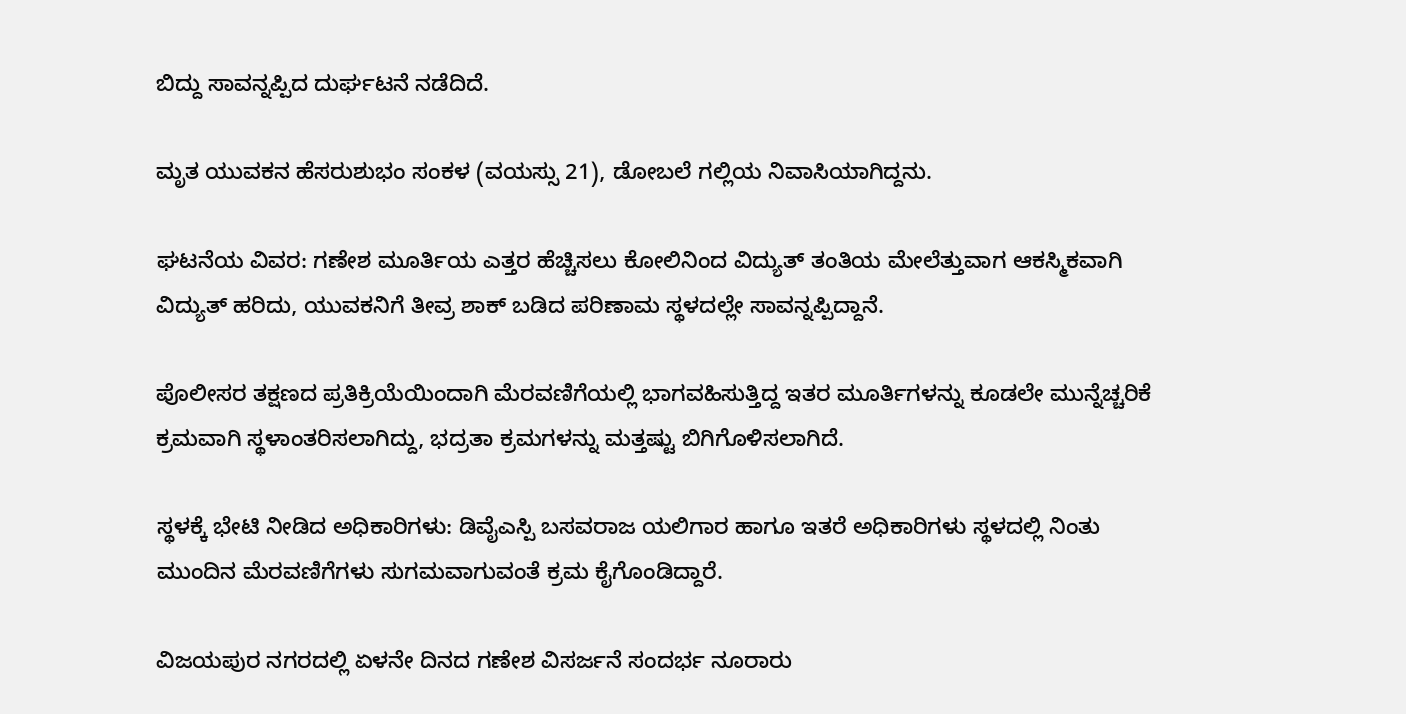ಬಿದ್ದು ಸಾವನ್ನಪ್ಪಿದ ದುರ್ಘಟನೆ ನಡೆದಿದೆ.

ಮೃತ ಯುವಕನ ಹೆಸರುಶುಭಂ ಸಂಕಳ (ವಯಸ್ಸು 21), ಡೋಬಲೆ ಗಲ್ಲಿಯ ನಿವಾಸಿಯಾಗಿದ್ದನು.

ಘಟನೆಯ ವಿವರ: ಗಣೇಶ ಮೂರ್ತಿಯ ಎತ್ತರ ಹೆಚ್ಚಿಸಲು ಕೋಲಿನಿಂದ ವಿದ್ಯುತ್ ತಂತಿಯ ಮೇಲೆತ್ತುವಾಗ ಆಕಸ್ಮಿಕವಾಗಿ ವಿದ್ಯುತ್ ಹರಿದು, ಯುವಕನಿಗೆ ತೀವ್ರ ಶಾಕ್ ಬಡಿದ ಪರಿಣಾಮ ಸ್ಥಳದಲ್ಲೇ ಸಾವನ್ನಪ್ಪಿದ್ದಾನೆ.

ಪೊಲೀಸರ ತಕ್ಷಣದ ಪ್ರತಿಕ್ರಿಯೆಯಿಂದಾಗಿ ಮೆರವಣಿಗೆಯಲ್ಲಿ ಭಾಗವಹಿಸುತ್ತಿದ್ದ ಇತರ ಮೂರ್ತಿಗಳನ್ನು ಕೂಡಲೇ ಮುನ್ನೆಚ್ಚರಿಕೆ ಕ್ರಮವಾಗಿ ಸ್ಥಳಾಂತರಿಸಲಾಗಿದ್ದು, ಭದ್ರತಾ ಕ್ರಮಗಳನ್ನು ಮತ್ತಷ್ಟು ಬಿಗಿಗೊಳಿಸಲಾಗಿದೆ.

ಸ್ಥಳಕ್ಕೆ ಭೇಟಿ ನೀಡಿದ ಅಧಿಕಾರಿಗಳು: ಡಿವೈಎಸ್ಪಿ ಬಸವರಾಜ ಯಲಿಗಾರ ಹಾಗೂ ಇತರೆ ಅಧಿಕಾರಿಗಳು ಸ್ಥಳದಲ್ಲಿ ನಿಂತು ಮುಂದಿನ ಮೆರವಣಿಗೆಗಳು ಸುಗಮವಾಗುವಂತೆ ಕ್ರಮ ಕೈಗೊಂಡಿದ್ದಾರೆ.

ವಿಜಯಪುರ ನಗರದಲ್ಲಿ ಏಳನೇ ದಿನದ ಗಣೇಶ ವಿಸರ್ಜನೆ ಸಂದರ್ಭ ನೂರಾರು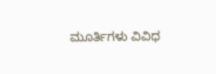ಮೂರ್ತಿಗಳು ವಿವಿಧ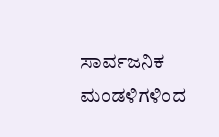ಸಾರ್ವಜನಿಕ ಮಂಡಳಿಗಳಿಂದ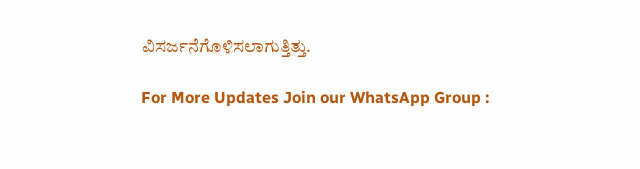ವಿಸರ್ಜನೆಗೊಳಿಸಲಾಗುತ್ತಿತ್ತು.

For More Updates Join our WhatsApp Group :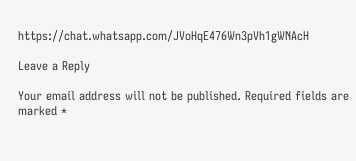https://chat.whatsapp.com/JVoHqE476Wn3pVh1gWNAcH

Leave a Reply

Your email address will not be published. Required fields are marked *